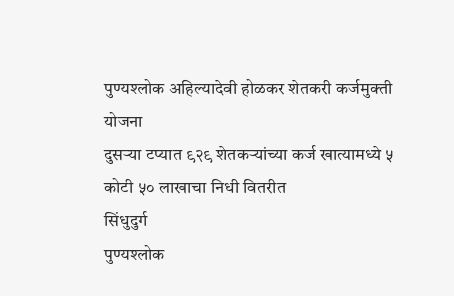पुण्यश्लोक अहिल्यादेवी होळकर शेतकरी कर्जमुक्ती योजना
दुसऱ्या टप्यात ९२९ शेतकऱ्यांच्या कर्ज खात्यामध्ये ५ कोटी ५० लाखाचा निधी वितरीत
सिंधुदुर्ग
पुण्यश्लोक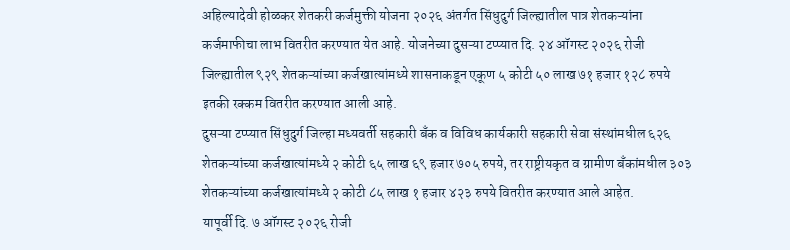अहिल्यादेवी होळकर शेतकरी कर्जमुक्ती योजना २०२६ अंतर्गत सिंधुदुर्ग जिल्ह्यातील पात्र शेतकऱ्यांना कर्जमाफीचा लाभ वितरीत करण्यात येत आहे. योजनेच्या दुसऱ्या टप्प्यात दि. २४ ऑगस्ट २०२६ रोजी जिल्ह्यातील ९२९ शेतकऱ्यांच्या कर्जखात्यांमध्ये शासनाकडून एकूण ५ कोटी ५० लाख ७१ हजार १२८ रुपये इतकी रक्कम वितरीत करण्यात आली आहे.
दुसऱ्या टप्प्यात सिंधुदुर्ग जिल्हा मध्यवर्ती सहकारी बँक व विविध कार्यकारी सहकारी सेवा संस्थांमधील ६२६ शेतकऱ्यांच्या कर्जखात्यांमध्ये २ कोटी ६५ लाख ६९ हजार ७०५ रुपये, तर राष्ट्रीयकृत व ग्रामीण बँकांमधील ३०३ शेतकऱ्यांच्या कर्जखात्यांमध्ये २ कोटी ८५ लाख १ हजार ४२३ रुपये वितरीत करण्यात आले आहेत.
यापूर्वी दि. ७ ऑगस्ट २०२६ रोजी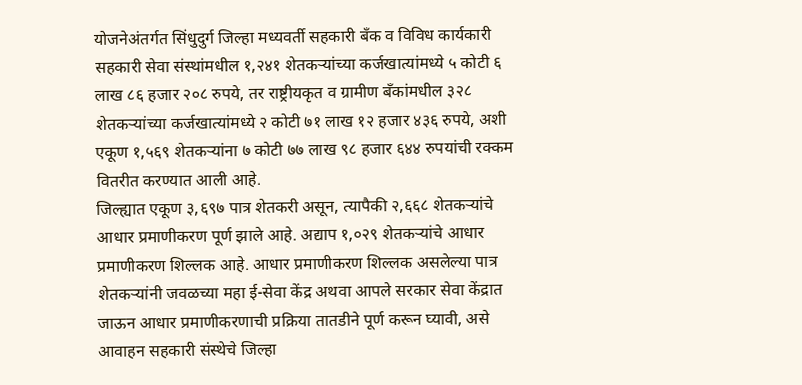योजनेअंतर्गत सिंधुदुर्ग जिल्हा मध्यवर्ती सहकारी बँक व विविध कार्यकारी सहकारी सेवा संस्थांमधील १,२४१ शेतकऱ्यांच्या कर्जखात्यांमध्ये ५ कोटी ६ लाख ८६ हजार २०८ रुपये, तर राष्ट्रीयकृत व ग्रामीण बँकांमधील ३२८ शेतकऱ्यांच्या कर्जखात्यांमध्ये २ कोटी ७१ लाख १२ हजार ४३६ रुपये, अशी एकूण १,५६९ शेतकऱ्यांना ७ कोटी ७७ लाख ९८ हजार ६४४ रुपयांची रक्कम वितरीत करण्यात आली आहे.
जिल्ह्यात एकूण ३,६९७ पात्र शेतकरी असून, त्यापैकी २,६६८ शेतकऱ्यांचे आधार प्रमाणीकरण पूर्ण झाले आहे. अद्याप १,०२९ शेतकऱ्यांचे आधार प्रमाणीकरण शिल्लक आहे. आधार प्रमाणीकरण शिल्लक असलेल्या पात्र शेतकऱ्यांनी जवळच्या महा ई-सेवा केंद्र अथवा आपले सरकार सेवा केंद्रात जाऊन आधार प्रमाणीकरणाची प्रक्रिया तातडीने पूर्ण करून घ्यावी, असे आवाहन सहकारी संस्थेचे जिल्हा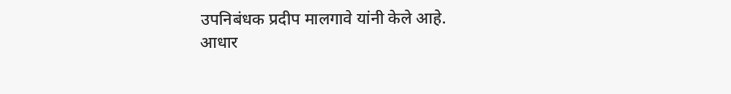उपनिबंधक प्रदीप मालगावे यांनी केले आहे.
आधार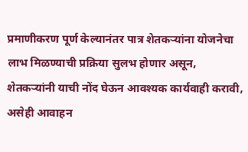प्रमाणीकरण पूर्ण केल्यानंतर पात्र शेतकऱ्यांना योजनेचा लाभ मिळण्याची प्रक्रिया सुलभ होणार असून, शेतकऱ्यांनी याची नोंद घेऊन आवश्यक कार्यवाही करावी, असेही आवाहन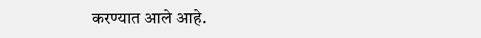करण्यात आले आहे.